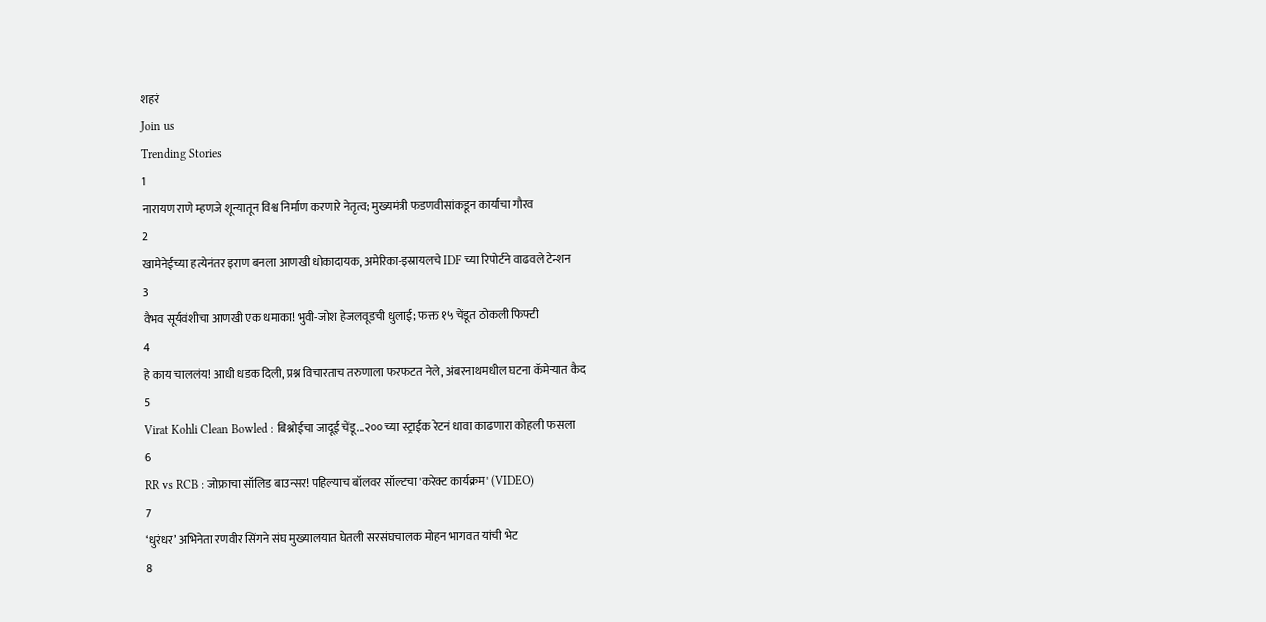शहरं
Join us
Trending Stories
1
नारायण राणे म्हणजे शून्यातून विश्व निर्माण करणारे नेतृत्व; मुख्यमंत्री फडणवीसांकडून कार्याचा गौरव
2
खामेनेईच्या हत्येनंतर इराण बनला आणखी धोकादायक, अमेरिका-इस्रायलचे IDF च्या रिपोर्टने वाढवले टेन्शन
3
वैभव सूर्यवंशीचा आणखी एक धमाका! भुवी-जोश हेजलवूडची धुलाई; फक्त १५ चेंडूत ठोकली फिफ्टी
4
हे काय चाललंय! आधी धडक दिली, प्रश्न विचारताच तरुणाला फरफटत नेले, अंबरनाथमधील घटना कॅमेऱ्यात कैद
5
Virat Kohli Clean Bowled : बिश्नोईचा जादूई चेंडू...२०० च्या स्ट्राईक रेटनं धावा काढणारा कोहली फसला
6
RR vs RCB : जोफ्राचा सॉलिड बाउन्सर! पहिल्याच बॉलवर सॉल्टचा 'करेक्ट कार्यक्रम' (VIDEO)
7
‘धुरंधर’ अभिनेता रणवीर सिंगने संघ मुख्यालयात घेतली सरसंघचालक मोहन भागवत यांची भेट
8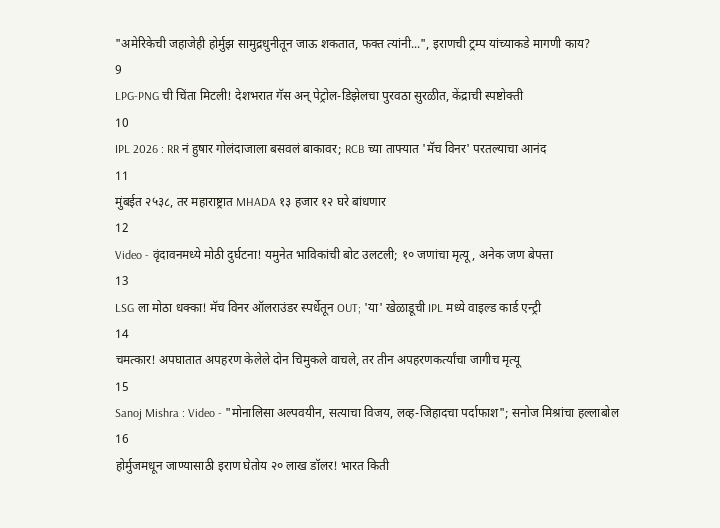"अमेरिकेची जहाजेही होर्मुझ सामुद्रधुनीतून जाऊ शकतात, फक्त त्यांनी...", इराणची ट्रम्प यांच्याकडे मागणी काय?
9
LPG-PNG ची चिंता मिटली! देशभरात गॅस अन् पेट्रोल-डिझेलचा पुरवठा सुरळीत, केंद्राची स्पष्टोक्ती
10
IPL 2026 : RR नं हुषार गोलंदाजाला बसवलं बाकावर; RCB च्या ताफ्यात 'मॅच विनर' परतल्याचा आनंद
11
मुंबईत २५३८, तर महाराष्ट्रात MHADA १३ हजार १२ घरे बांधणार
12
Video - वृंदावनमध्ये मोठी दुर्घटना! यमुनेत भाविकांची बोट उलटली; १० जणांचा मृत्यू, अनेक जण बेपत्ता
13
LSG ला मोठा धक्का! मॅच विनर ऑलराउंडर स्पर्धेतून OUT; 'या' खेळाडूची IPL मध्ये वाइल्ड कार्ड एन्ट्री
14
चमत्कार! अपघातात अपहरण केलेले दोन चिमुकले वाचले, तर तीन अपहरणकर्त्यांचा जागीच मृत्यू
15
Sanoj Mishra : Video - "मोनालिसा अल्पवयीन, सत्याचा विजय, लव्ह-जिहादचा पर्दाफाश"; सनोज मिश्रांचा हल्लाबोल
16
होर्मुजमधून जाण्यासाठी इराण घेतोय २० लाख डॉलर! भारत किती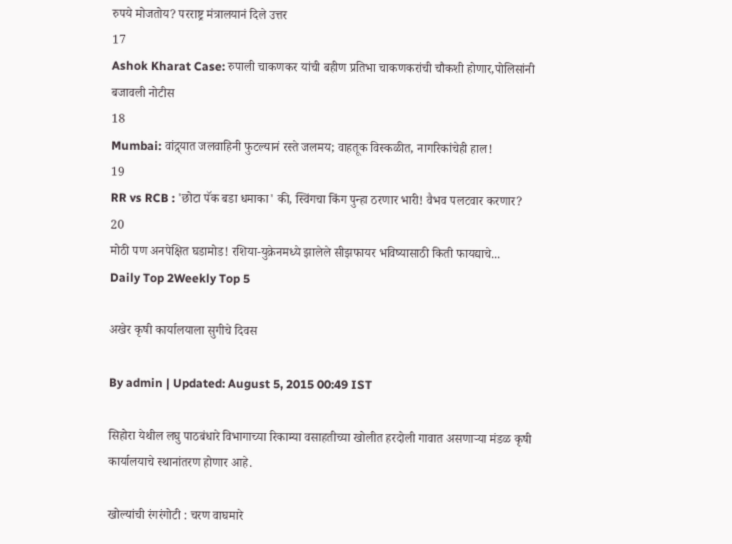रुपये मोजतोय? परराष्ट्र मंत्रालयानं दिले उत्तर
17
Ashok Kharat Case: रुपाली चाकणकर यांची बहीण प्रतिभा चाकणकरांची चौकशी होणार,पोलिसांनी बजावली नोटीस
18
Mumbai: वांद्र्यात जलवाहिनी फुटल्यानं रस्ते जलमय; वाहतूक विस्कळीत, नागरिकांचेही हाल!
19
RR vs RCB : 'छोटा पॅक बडा धमाका' की, स्विंगचा किंग पुन्हा ठरणार भारी! वैभव पलटवार करणार?
20
मोठी पण अनपेक्षित घडामोड! रशिया-युक्रेनमध्ये झालेले सीझफायर भविष्यासाठी किती फायद्याचे...
Daily Top 2Weekly Top 5

अखेर कृषी कार्यालयाला सुगीचे दिवस

By admin | Updated: August 5, 2015 00:49 IST

सिहोरा येथील लघु पाठबंधारे विभागाच्या रिकाम्या वसाहतीच्या खोलीत हरदोली गावात असणाऱ्या मंडळ कृषी कार्यालयाचे स्थानांतरण होणार आहे.

खोल्यांची रंगरंगोटी : चरण वाघमारे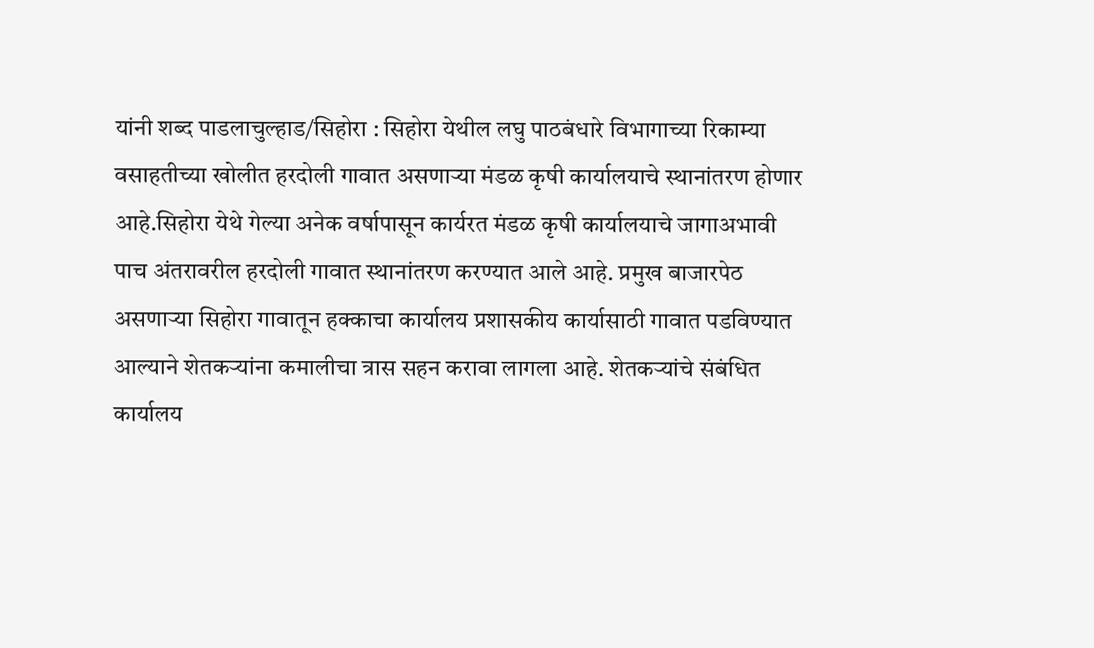यांनी शब्द पाडलाचुल्हाड/सिहोरा : सिहोरा येथील लघु पाठबंधारे विभागाच्या रिकाम्या वसाहतीच्या खोलीत हरदोली गावात असणाऱ्या मंडळ कृषी कार्यालयाचे स्थानांतरण होणार आहे.सिहोरा येथे गेल्या अनेक वर्षापासून कार्यरत मंडळ कृषी कार्यालयाचे जागाअभावी पाच अंतरावरील हरदोली गावात स्थानांतरण करण्यात आले आहे. प्रमुख बाजारपेठ असणाऱ्या सिहोरा गावातून हक्काचा कार्यालय प्रशासकीय कार्यासाठी गावात पडविण्यात आल्याने शेतकऱ्यांना कमालीचा त्रास सहन करावा लागला आहे. शेतकऱ्यांचे संबंधित कार्यालय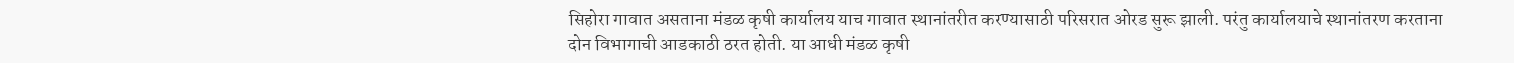सिहोरा गावात असताना मंडळ कृषी कार्यालय याच गावात स्थानांतरीत करण्यासाठी परिसरात ओरड सुरू झाली. परंतु कार्यालयाचे स्थानांतरण करताना दोन विभागाची आडकाठी ठरत होती. या आधी मंडळ कृषी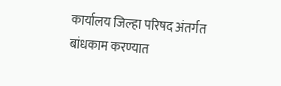कार्यालय जिल्हा परिषद अंतर्गत बांधकाम करण्यात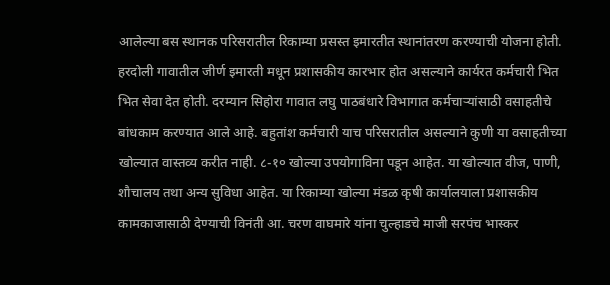आलेल्या बस स्थानक परिसरातील रिकाम्या प्रसस्त इमारतीत स्थानांतरण करण्याची योजना होती. हरदोली गावातील जीर्ण इमारती मधून प्रशासकीय कारभार होत असल्याने कार्यरत कर्मचारी भित भित सेवा देत होती. दरम्यान सिहोरा गावात लघु पाठबंधारे विभागात कर्मचाऱ्यांसाठी वसाहतीचे बांधकाम करण्यात आले आहे. बहुतांश कर्मचारी याच परिसरातील असल्याने कुणी या वसाहतीच्या खोल्यात वास्तव्य करीत नाही. ८-१० खोल्या उपयोगाविना पडून आहेत. या खोल्यात वीज, पाणी, शौचालय तथा अन्य सुविधा आहेत. या रिकाम्या खोल्या मंडळ कृषी कार्यालयाला प्रशासकीय कामकाजासाठी देण्याची विनंती आ. चरण वाघमारे यांना चुल्हाडचे माजी सरपंच भास्कर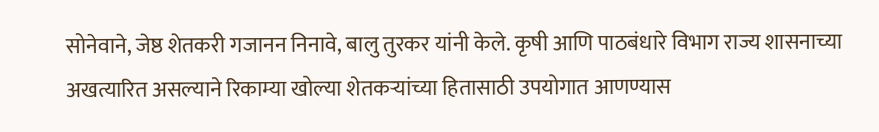सोनेवाने, जेष्ठ शेतकरी गजानन निनावे, बालु तुरकर यांनी केले. कृषी आणि पाठबंधारे विभाग राज्य शासनाच्या अखत्यारित असल्याने रिकाम्या खोल्या शेतकऱ्यांच्या हितासाठी उपयोगात आणण्यास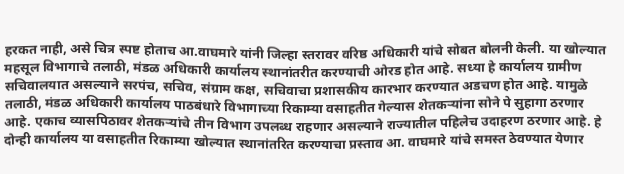हरकत नाही, असे चित्र स्पष्ट होताच आ.वाघमारे यांनी जिल्हा स्तरावर वरिष्ठ अधिकारी यांचे सोबत बोलनी केली. या खोल्यात महसूल विभागाचे तलाठी, मंडळ अधिकारी कार्यालय स्थानांतरीत करण्याची ओरड होत आहे. सध्या हे कार्यालय ग्रामीण सचिवालयात असल्याने सरपंच, सचिव, संग्राम कक्ष, सचिवाचा प्रशासकीय कारभार करण्यात अडचण होत आहे. यामुळे तलाठी, मंडळ अधिकारी कार्यालय पाठबंधारे विभागाच्या रिकाम्या वसाहतीत गेल्यास शेतकऱ्यांना सोने पे सुहागा ठरणार आहे. एकाच व्यासपिठावर शेतकऱ्यांचे तीन विभाग उपलब्ध राहणार असल्याने राज्यातील पहिलेच उदाहरण ठरणार आहे. हे दोन्ही कार्यालय या वसाहतीत रिकाम्या खोल्यात स्थानांतरित करण्याचा प्रस्ताव आ. वाघमारे यांचे समस्त ठेवण्यात येणार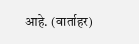आहे. (वार्ताहर)